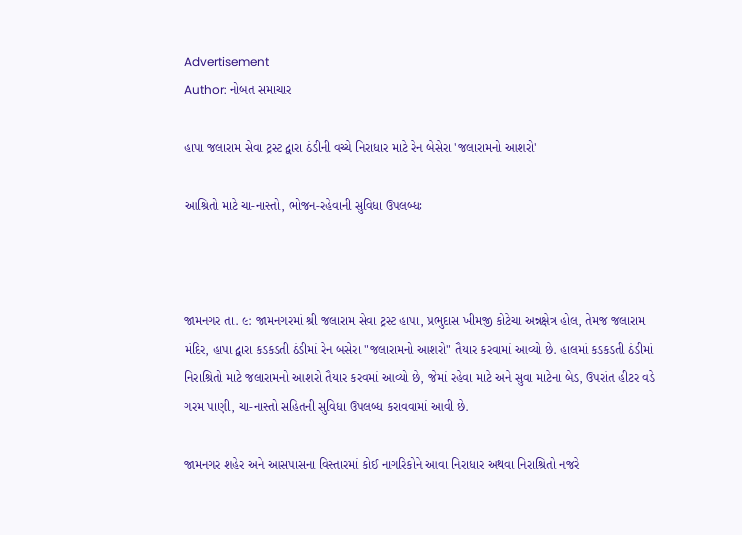Advertisement
Author: નોબત સમાચાર

હાપા જલારામ સેવા ટ્રસ્ટ દ્વારા ઠંડીની વચ્ચે નિરાધાર માટે રેન બેસેરા 'જલારામનો આશરો'

આશ્રિતો માટે ચા-નાસ્તો, ભોજન-રહેવાની સુવિધા ઉપલબ્ધઃ



જામનગર તા. ૯: જામનગરમાં શ્રી જલારામ સેવા ટ્રસ્ટ હાપા, પ્રભુદાસ ખીમજી કોટેચા અન્નક્ષેત્ર હોલ, તેમજ જલારામ મંદિર, હાપા દ્વારા કડકડતી ઠંડીમાં રેન બસેરા "જલારામનો આશરો" તૈયાર કરવામાં આવ્યો છે. હાલમાં કડકડતી ઠંડીમાં નિરાશ્રિતો માટે જલારામનો આશરો તૈયાર કરવમાં આવ્યો છે, જેમાં રહેવા માટે અને સુવા માટેના બેડ, ઉપરાંત હીટર વડે ગરમ પાણી, ચા-નાસ્તો સહિતની સુવિધા ઉપલબ્ધ કરાવવામાં આવી છે.

જામનગર શહેર અને આસપાસના વિસ્તારમાં કોઈ નાગરિકોને આવા નિરાધાર અથવા નિરાશ્રિતો નજરે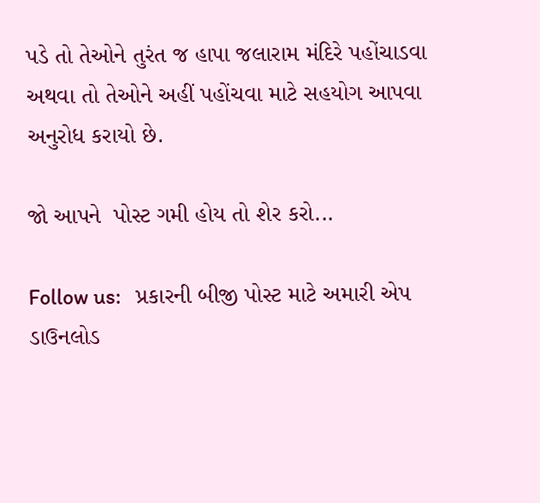પડે તો તેઓને તુરંત જ હાપા જલારામ મંદિરે પહોંચાડવા અથવા તો તેઓને અહીં પહોંચવા માટે સહયોગ આપવા અનુરોધ કરાયો છે.

જો આપને  પોસ્ટ ગમી હોય તો શેર કરો...

Follow us:   પ્રકારની બીજી પોસ્ટ માટે અમારી એપ ડાઉનલોડ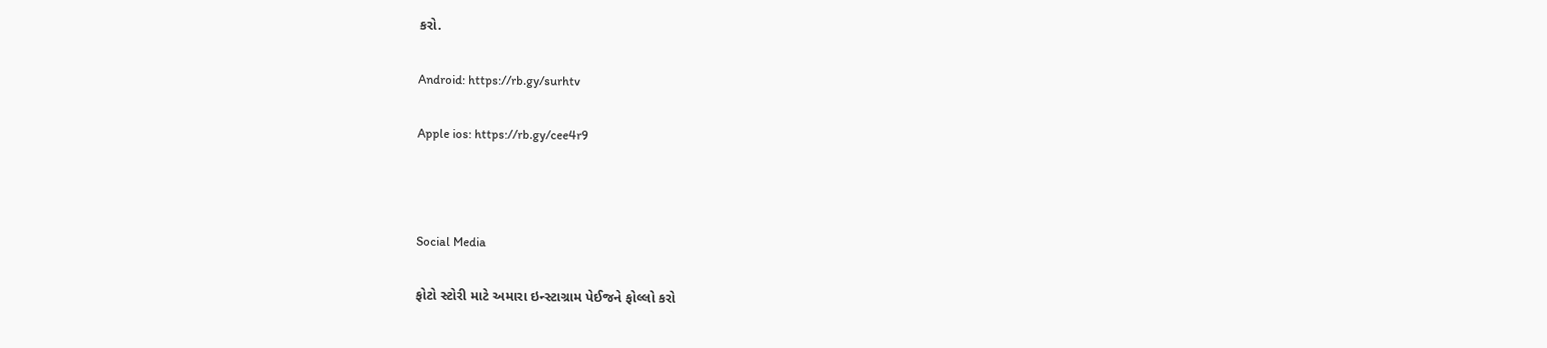કરો.

Android: https://rb.gy/surhtv

Apple ios: https://rb.gy/cee4r9



Social Media

ફોટો સ્ટોરી માટે અમારા ઇન્સ્ટાગ્રામ પેઈજને ફોલ્લો કરો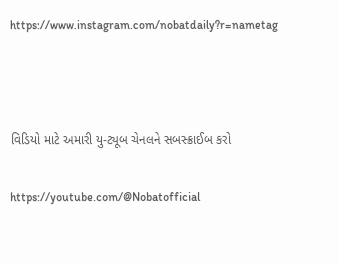https://www.instagram.com/nobatdaily?r=nametag



વિડિયો માટે અમારી યુ-ટ્યૂબ ચેનલને સબસ્ક્રાઈબ કરો

https://youtube.com/@Nobatofficial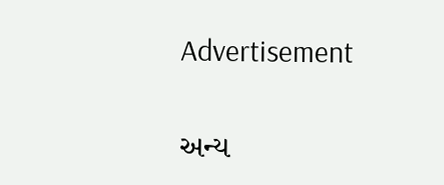Advertisement

અન્ય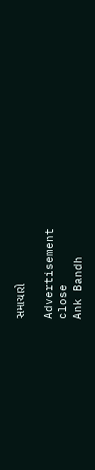સમાચારો

Advertisement
close
Ank Bandh